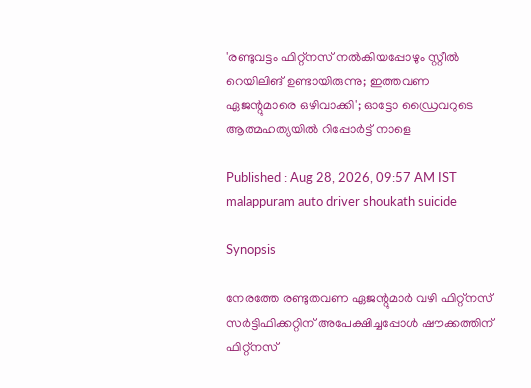'രണ്ടുവട്ടം ഫിറ്റ്നസ് നൽകിയപ്പോഴും സ്റ്റീൽ റെയിലിങ് ഉണ്ടായിരുന്നു; ഇത്തവണ ഏജന്റുമാരെ ഒഴിവാക്കി'; ഓട്ടോ ഡ്രൈവറുടെ ആത്മഹത്യയിൽ റിപ്പോർട്ട് നാളെ

Published : Aug 28, 2026, 09:57 AM IST
malappuram auto driver shoukath suicide

Synopsis

നേരത്തേ രണ്ടുതവണ ഏജന്റുമാർ വഴി ഫിറ്റ്നസ് സർട്ടിഫിക്കറ്റിന് അപേക്ഷിച്ചപ്പോൾ ഷൗക്കത്തിന് ഫിറ്റ്നസ്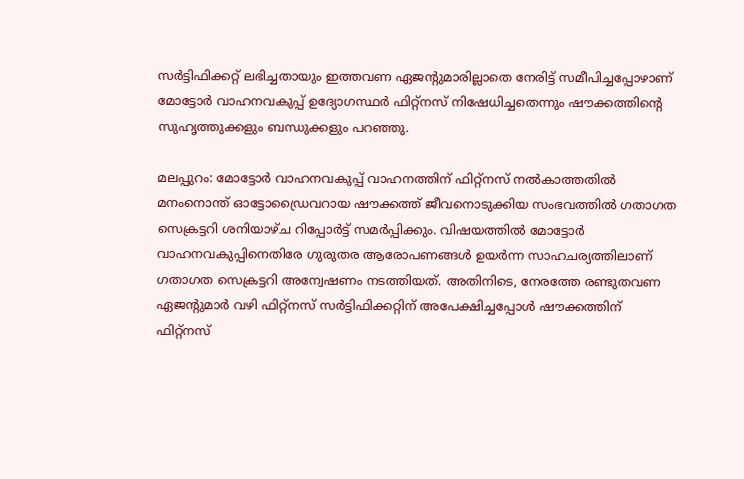സർട്ടിഫിക്കറ്റ് ലഭിച്ചതായും ഇത്തവണ ഏജന്റുമാരില്ലാതെ നേരിട്ട് സമീപിച്ചപ്പോഴാണ് മോട്ടോർ വാഹനവകുപ്പ് ഉദ്യോഗസ്ഥർ ഫിറ്റ്നസ് നിഷേധിച്ചതെന്നും ഷൗക്കത്തിന്റെ സുഹൃത്തുക്കളും ബന്ധുക്കളും പറഞ്ഞു.

മലപ്പുറം: മോട്ടോർ വാഹനവകുപ്പ് വാഹനത്തിന് ഫിറ്റ്നസ് നൽകാത്തതിൽ മനംനൊന്ത് ഓട്ടോഡ്രൈവറായ ഷൗക്കത്ത് ജീവനൊടുക്കിയ സംഭവത്തിൽ ഗതാഗത സെക്രട്ടറി ശനിയാഴ്ച റിപ്പോർട്ട് സമർപ്പിക്കും. വിഷയത്തിൽ മോട്ടോർ വാഹനവകുപ്പിനെതിരേ ഗുരുതര ആരോപണങ്ങൾ ഉയർന്ന സാഹചര്യത്തിലാണ് ഗതാഗത സെക്രട്ടറി അന്വേഷണം നടത്തിയത്. അതിനിടെ, നേരത്തേ രണ്ടുതവണ ഏജന്റുമാർ വഴി ഫിറ്റ്നസ് സർട്ടിഫിക്കറ്റിന് അപേക്ഷിച്ചപ്പോൾ ഷൗക്കത്തിന് ഫിറ്റ്നസ്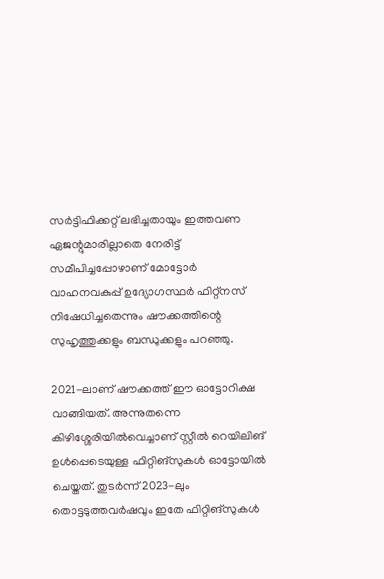സർട്ടിഫിക്കറ്റ് ലഭിച്ചതായും ഇത്തവണ ഏജന്റുമാരില്ലാതെ നേരിട്ട് സമീപിച്ചപ്പോഴാണ് മോട്ടോർ വാഹനവകുപ്പ് ഉദ്യോഗസ്ഥർ ഫിറ്റ്നസ് നിഷേധിച്ചതെന്നും ഷൗക്കത്തിന്റെ സുഹൃത്തുക്കളും ബന്ധുക്കളും പറഞ്ഞു.

2021-ലാണ് ഷൗക്കത്ത് ഈ ഓട്ടോറിക്ഷ വാങ്ങിയത്. അന്നുതന്നെ കിഴിശ്ശേരിയിൽവെച്ചാണ് സ്റ്റീൽ റെയിലിങ് ഉൾപ്പെടെയുള്ള ഫിറ്റിങ്സുകൾ ഓട്ടോയിൽ ചെയ്തത്. തുടർന്ന് 2023-ലും തൊട്ടടുത്തവർഷവും ഇതേ ഫിറ്റിങ്സുകൾ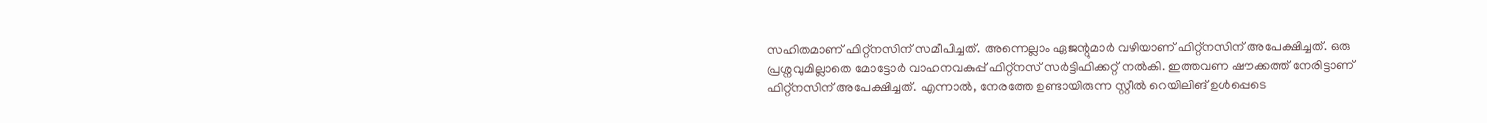സഹിതമാണ് ഫിറ്റ്നസിന് സമീപിച്ചത്. അന്നെല്ലാം ഏജന്റുമാർ വഴിയാണ് ഫിറ്റ്നസിന് അപേക്ഷിച്ചത്. ഒരു പ്രശ്നവുമില്ലാതെ മോട്ടോർ വാഹനവകുപ്പ് ഫിറ്റ്നസ് സർട്ടിഫിക്കറ്റ് നൽകി. ഇത്തവണ ഷൗക്കത്ത് നേരിട്ടാണ് ഫിറ്റ്നസിന് അപേക്ഷിച്ചത്. എന്നാൽ, നേരത്തേ ഉണ്ടായിരുന്ന സ്റ്റീൽ റെയിലിങ് ഉൾപ്പെടെ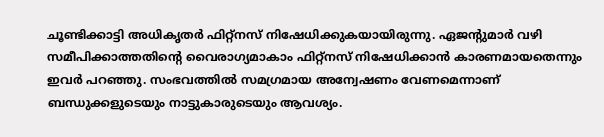ചൂണ്ടിക്കാട്ടി അധികൃതർ ഫിറ്റ്നസ് നിഷേധിക്കുകയായിരുന്നു. ഏജന്റുമാർ വഴി സമീപിക്കാത്തതിന്റെ വൈരാഗ്യമാകാം ഫിറ്റ്നസ് നിഷേധിക്കാൻ കാരണമായതെന്നും ഇവർ പറഞ്ഞു. സംഭവത്തിൽ സമഗ്രമായ അന്വേഷണം വേണമെന്നാണ് ബന്ധുക്കളുടെയും നാട്ടുകാരുടെയും ആവശ്യം.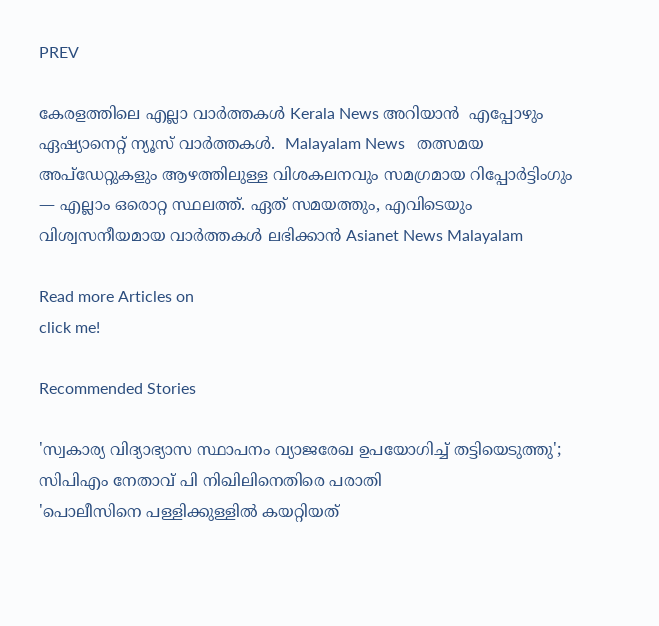PREV

കേരളത്തിലെ എല്ലാ വാർത്തകൾ Kerala News അറിയാൻ  എപ്പോഴും ഏഷ്യാനെറ്റ് ന്യൂസ് വാർത്തകൾ.  Malayalam News   തത്സമയ അപ്‌ഡേറ്റുകളും ആഴത്തിലുള്ള വിശകലനവും സമഗ്രമായ റിപ്പോർട്ടിംഗും — എല്ലാം ഒരൊറ്റ സ്ഥലത്ത്. ഏത് സമയത്തും, എവിടെയും വിശ്വസനീയമായ വാർത്തകൾ ലഭിക്കാൻ Asianet News Malayalam

Read more Articles on
click me!

Recommended Stories

'സ്വകാര്യ വിദ്യാഭ്യാസ സ്ഥാപനം വ്യാജരേഖ ഉപയോഗിച്ച് തട്ടിയെടുത്തു'; സിപിഎം നേതാവ് പി നിഖിലിനെതിരെ പരാതി
'പൊലീസിനെ പള്ളിക്കുള്ളിൽ കയറ്റിയത്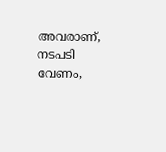അവരാണ്, നടപടി വേണം,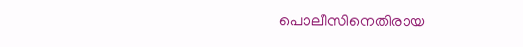പൊലീസിനെതിരായ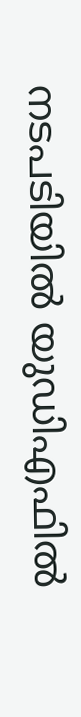നടപടിയിൽ യുഡിഎഫിൽ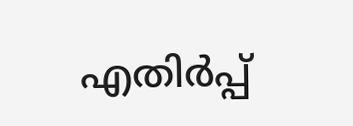എതിർപ്പ്